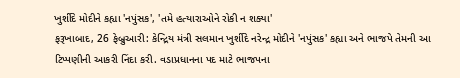ખુર્શીદે મોદીને કહ્યા 'નપુંસક', 'તમે હત્યારાઓને રોકી ન શક્યા'
ફરૂખાબાદ, 26 ફેબ્રુઆરી: કેન્દ્રિય મંત્રી સલમાન ખુર્શીદે નરેન્દ્ર મોદીને 'નપુંસક' કહ્યા અને ભાજપે તેમની આ ટિપ્પણીની આકરી નિંદા કરી. વડાપ્રધાનના પદ માટે ભાજપના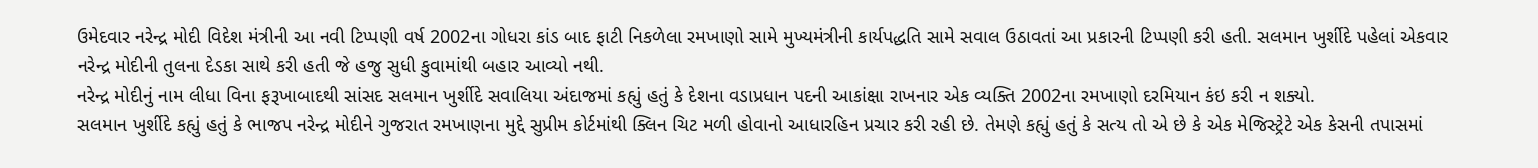ઉમેદવાર નરેન્દ્ર મોદી વિદેશ મંત્રીની આ નવી ટિપ્પણી વર્ષ 2002ના ગોધરા કાંડ બાદ ફાટી નિકળેલા રમખાણો સામે મુખ્યમંત્રીની કાર્યપદ્ધતિ સામે સવાલ ઉઠાવતાં આ પ્રકારની ટિપ્પણી કરી હતી. સલમાન ખુર્શીદે પહેલાં એકવાર નરેન્દ્ર મોદીની તુલના દેડકા સાથે કરી હતી જે હજુ સુધી કુવામાંથી બહાર આવ્યો નથી.
નરેન્દ્ર મોદીનું નામ લીધા વિના ફરૂખાબાદથી સાંસદ સલમાન ખુર્શીદે સવાલિયા અંદાજમાં કહ્યું હતું કે દેશના વડાપ્રધાન પદની આકાંક્ષા રાખનાર એક વ્યક્તિ 2002ના રમખાણો દરમિયાન કંઇ કરી ન શક્યો.
સલમાન ખુર્શીદે કહ્યું હતું કે ભાજપ નરેન્દ્ર મોદીને ગુજરાત રમખાણના મુદ્દે સુપ્રીમ કોર્ટમાંથી ક્લિન ચિટ મળી હોવાનો આધારહિન પ્રચાર કરી રહી છે. તેમણે કહ્યું હતું કે સત્ય તો એ છે કે એક મેજિસ્ટ્રેટે એક કેસની તપાસમાં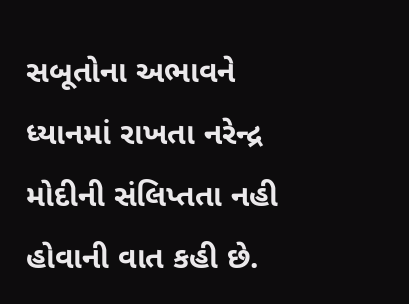સબૂતોના અભાવને ધ્યાનમાં રાખતા નરેન્દ્ર મોદીની સંલિપ્તતા નહી હોવાની વાત કહી છે.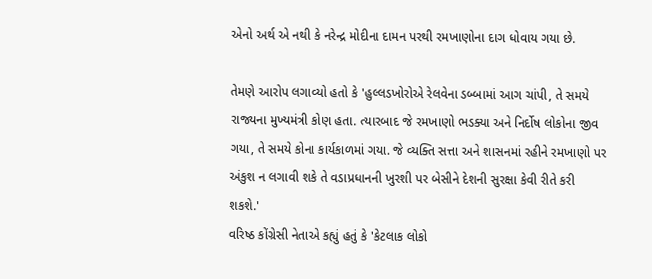એનો અર્થ એ નથી કે નરેન્દ્ર મોદીના દામન પરથી રમખાણોના દાગ ધોવાય ગયા છે.

તેમણે આરોપ લગાવ્યો હતો કે 'હુલ્લડખોરોએ રેલવેના ડબ્બામાં આગ ચાંપી, તે સમયે રાજ્યના મુખ્યમંત્રી કોણ હતા. ત્યારબાદ જે રમખાણો ભડક્યા અને નિર્દોષ લોકોના જીવ ગયા, તે સમયે કોના કાર્યકાળમાં ગયા. જે વ્યક્તિ સત્તા અને શાસનમાં રહીને રમખાણો પર અંકુશ ન લગાવી શકે તે વડાપ્રધાનની ખુરશી પર બેસીને દેશની સુરક્ષા કેવી રીતે કરી શકશે.'
વરિષ્ઠ કોંગ્રેસી નેતાએ કહ્યું હતું કે 'કેટલાક લોકો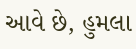આવે છે, હુમલા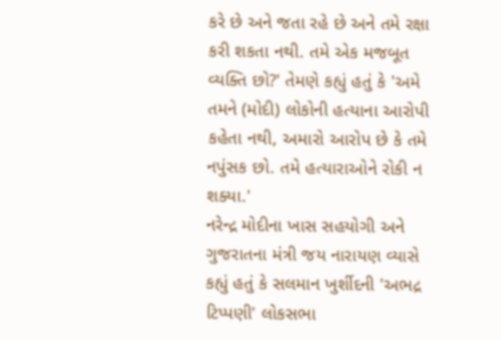કરે છે અને જતા રહે છે અને તમે રક્ષા કરી શકતા નથી. તમે એક મજબૂત વ્યક્તિ છો?' તેમણે કહ્યું હતું કે 'અમે તમને (મોદી) લોકોની હત્યાના આરોપી કહેતા નથી, અમારો આરોપ છે કે તમે નપુંસક છો. તમે હત્યારાઓને રોકી ન શક્યા.'
નરેન્દ્ર મોદીના ખાસ સહયોગી અને ગુજરાતના મંત્રી જય નારાયણ વ્યાસે કહ્યું હતું કે સલમાન ખુર્શીદની 'અભદ્ર ટિપ્પણી' લોકસભા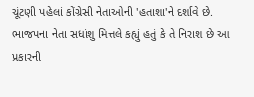ચૂંટણી પહેલાં કોંગ્રેસી નેતાઓની 'હતાશા'ને દર્શાવે છે. ભાજપના નેતા સધાંશુ મિત્તલે કહ્યું હતું કે તે નિરાશ છે આ પ્રકારની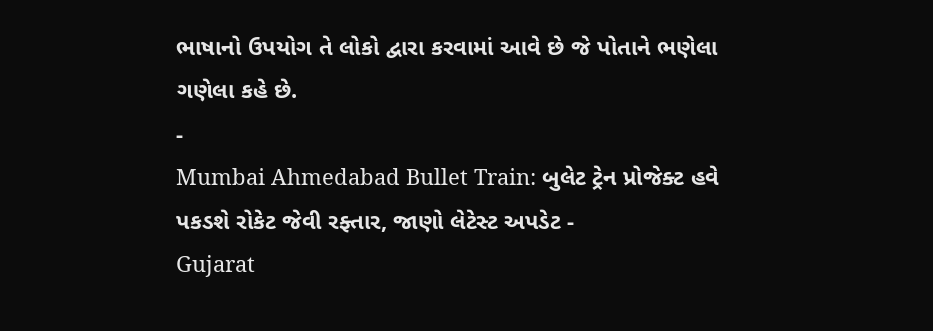ભાષાનો ઉપયોગ તે લોકો દ્વારા કરવામાં આવે છે જે પોતાને ભણેલા ગણેલા કહે છે.
-
Mumbai Ahmedabad Bullet Train: બુલેટ ટ્રેન પ્રોજેક્ટ હવે પકડશે રોકેટ જેવી રફ્તાર, જાણો લેટેસ્ટ અપડેટ -
Gujarat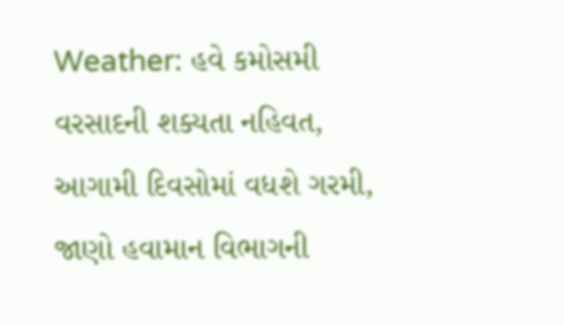Weather: હવે કમોસમી વરસાદની શક્યતા નહિવત, આગામી દિવસોમાં વધશે ગરમી, જાણો હવામાન વિભાગની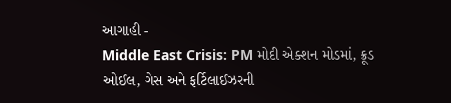આગાહી -
Middle East Crisis: PM મોદી એક્શન મોડમાં, ક્રૂડ ઓઈલ, ગેસ અને ફર્ટિલાઈઝરની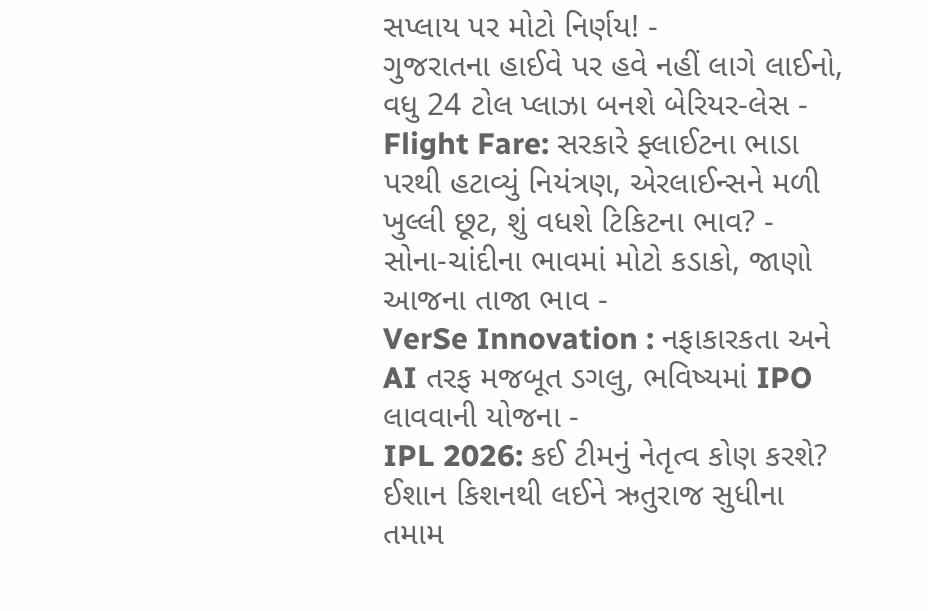સપ્લાય પર મોટો નિર્ણય! -
ગુજરાતના હાઈવે પર હવે નહીં લાગે લાઈનો, વધુ 24 ટોલ પ્લાઝા બનશે બેરિયર-લેસ -
Flight Fare: સરકારે ફ્લાઈટના ભાડા પરથી હટાવ્યું નિયંત્રણ, એરલાઈન્સને મળી ખુલ્લી છૂટ, શું વધશે ટિકિટના ભાવ? -
સોના-ચાંદીના ભાવમાં મોટો કડાકો, જાણો આજના તાજા ભાવ -
VerSe Innovation : નફાકારકતા અને AI તરફ મજબૂત ડગલુ, ભવિષ્યમાં IPO લાવવાની યોજના -
IPL 2026: કઈ ટીમનું નેતૃત્વ કોણ કરશે? ઈશાન કિશનથી લઈને ઋતુરાજ સુધીના તમામ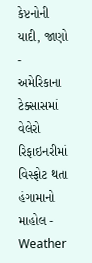કેપ્ટનોની યાદી, જાણો -
અમેરિકાના ટેક્સાસમાં વેલેરો રિફાઇનરીમાં વિસ્ફોટ થતા હંગામાનો માહોલ -
Weather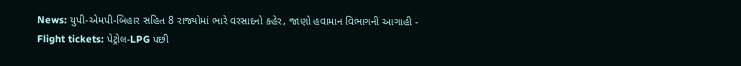News: યુપી-એમપી-બિહાર સહિત 8 રાજ્યોમાં ભારે વરસાદનો કહેર, જાણો હવામાન વિભાગની આગાહી -
Flight tickets: પેટ્રોલ-LPG પછી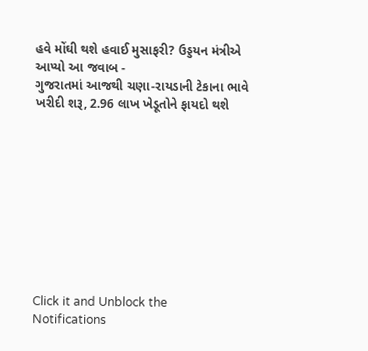હવે મોંઘી થશે હવાઈ મુસાફરી? ઉડ્ડયન મંત્રીએ આપ્યો આ જવાબ -
ગુજરાતમાં આજથી ચણા-રાયડાની ટેકાના ભાવે ખરીદી શરૂ, 2.96 લાખ ખેડૂતોને ફાયદો થશે










Click it and Unblock the Notifications